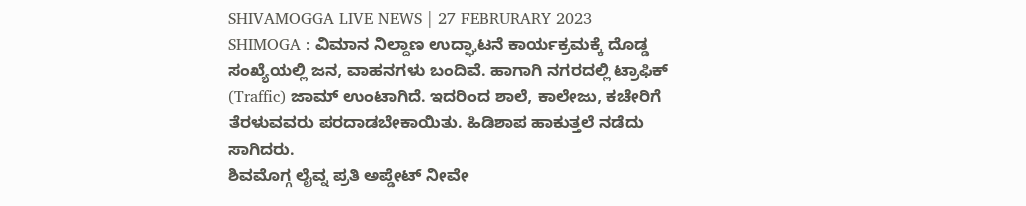SHIVAMOGGA LIVE NEWS | 27 FEBRURARY 2023
SHIMOGA : ವಿಮಾನ ನಿಲ್ದಾಣ ಉದ್ಘಾಟನೆ ಕಾರ್ಯಕ್ರಮಕ್ಕೆ ದೊಡ್ಡ ಸಂಖ್ಯೆಯಲ್ಲಿ ಜನ, ವಾಹನಗಳು ಬಂದಿವೆ. ಹಾಗಾಗಿ ನಗರದಲ್ಲಿ ಟ್ರಾಫಿಕ್ (Traffic) ಜಾಮ್ ಉಂಟಾಗಿದೆ. ಇದರಿಂದ ಶಾಲೆ, ಕಾಲೇಜು, ಕಚೇರಿಗೆ ತೆರಳುವವರು ಪರದಾಡಬೇಕಾಯಿತು. ಹಿಡಿಶಾಪ ಹಾಕುತ್ತಲೆ ನಡೆದು ಸಾಗಿದರು.
ಶಿವಮೊಗ್ಗ ಲೈವ್ನ ಪ್ರತಿ ಅಪ್ಡೇಟ್ ನೀವೇ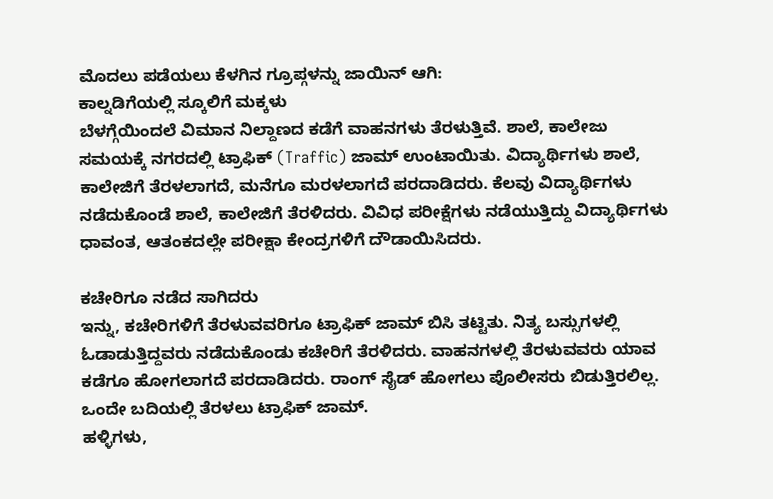ಮೊದಲು ಪಡೆಯಲು ಕೆಳಗಿನ ಗ್ರೂಪ್ಗಳನ್ನು ಜಾಯಿನ್ ಆಗಿ:
ಕಾಲ್ನಡಿಗೆಯಲ್ಲಿ ಸ್ಕೂಲಿಗೆ ಮಕ್ಕಳು
ಬೆಳಗ್ಗೆಯಿಂದಲೆ ವಿಮಾನ ನಿಲ್ದಾಣದ ಕಡೆಗೆ ವಾಹನಗಳು ತೆರಳುತ್ತಿವೆ. ಶಾಲೆ, ಕಾಲೇಜು ಸಮಯಕ್ಕೆ ನಗರದಲ್ಲಿ ಟ್ರಾಫಿಕ್ (Traffic) ಜಾಮ್ ಉಂಟಾಯಿತು. ವಿದ್ಯಾರ್ಥಿಗಳು ಶಾಲೆ, ಕಾಲೇಜಿಗೆ ತೆರಳಲಾಗದೆ, ಮನೆಗೂ ಮರಳಲಾಗದೆ ಪರದಾಡಿದರು. ಕೆಲವು ವಿದ್ಯಾರ್ಥಿಗಳು ನಡೆದುಕೊಂಡೆ ಶಾಲೆ, ಕಾಲೇಜಿಗೆ ತೆರಳಿದರು. ವಿವಿಧ ಪರೀಕ್ಷೆಗಳು ನಡೆಯುತ್ತಿದ್ದು ವಿದ್ಯಾರ್ಥಿಗಳು ಧಾವಂತ, ಆತಂಕದಲ್ಲೇ ಪರೀಕ್ಷಾ ಕೇಂದ್ರಗಳಿಗೆ ದೌಡಾಯಿಸಿದರು.

ಕಚೇರಿಗೂ ನಡೆದ ಸಾಗಿದರು
ಇನ್ನು, ಕಚೇರಿಗಳಿಗೆ ತೆರಳುವವರಿಗೂ ಟ್ರಾಫಿಕ್ ಜಾಮ್ ಬಿಸಿ ತಟ್ಟಿತು. ನಿತ್ಯ ಬಸ್ಸುಗಳಲ್ಲಿ ಓಡಾಡುತ್ತಿದ್ದವರು ನಡೆದುಕೊಂಡು ಕಚೇರಿಗೆ ತೆರಳಿದರು. ವಾಹನಗಳಲ್ಲಿ ತೆರಳುವವರು ಯಾವ ಕಡೆಗೂ ಹೋಗಲಾಗದೆ ಪರದಾಡಿದರು. ರಾಂಗ್ ಸೈಡ್ ಹೋಗಲು ಪೊಲೀಸರು ಬಿಡುತ್ತಿರಲಿಲ್ಲ. ಒಂದೇ ಬದಿಯಲ್ಲಿ ತೆರಳಲು ಟ್ರಾಫಿಕ್ ಜಾಮ್.
ಹಳ್ಳಿಗಳು,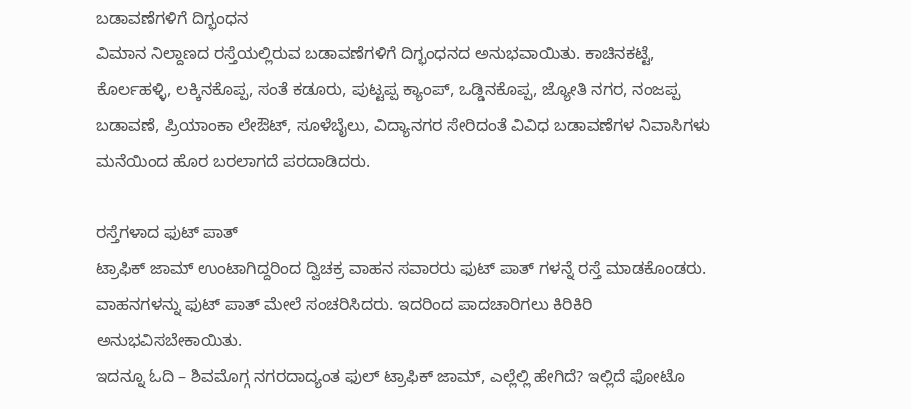ಬಡಾವಣೆಗಳಿಗೆ ದಿಗ್ಭಂಧನ
ವಿಮಾನ ನಿಲ್ದಾಣದ ರಸ್ತೆಯಲ್ಲಿರುವ ಬಡಾವಣೆಗಳಿಗೆ ದಿಗ್ಭಂಧನದ ಅನುಭವಾಯಿತು. ಕಾಚಿನಕಟ್ಟೆ, ಕೊರ್ಲಹಳ್ಳಿ, ಲಕ್ಕಿನಕೊಪ್ಪ, ಸಂತೆ ಕಡೂರು, ಪುಟ್ಟಪ್ಪ ಕ್ಯಾಂಪ್, ಒಡ್ಡಿನಕೊಪ್ಪ, ಜ್ಯೋತಿ ನಗರ, ನಂಜಪ್ಪ ಬಡಾವಣೆ, ಪ್ರಿಯಾಂಕಾ ಲೇಔಟ್, ಸೂಳೆಬೈಲು, ವಿದ್ಯಾನಗರ ಸೇರಿದಂತೆ ವಿವಿಧ ಬಡಾವಣೆಗಳ ನಿವಾಸಿಗಳು ಮನೆಯಿಂದ ಹೊರ ಬರಲಾಗದೆ ಪರದಾಡಿದರು.

ರಸ್ತೆಗಳಾದ ಫುಟ್ ಪಾತ್
ಟ್ರಾಫಿಕ್ ಜಾಮ್ ಉಂಟಾಗಿದ್ದರಿಂದ ದ್ವಿಚಕ್ರ ವಾಹನ ಸವಾರರು ಫುಟ್ ಪಾತ್ ಗಳನ್ನೆ ರಸ್ತೆ ಮಾಡಕೊಂಡರು. ವಾಹನಗಳನ್ನು ಫುಟ್ ಪಾತ್ ಮೇಲೆ ಸಂಚರಿಸಿದರು. ಇದರಿಂದ ಪಾದಚಾರಿಗಲು ಕಿರಿಕಿರಿ ಅನುಭವಿಸಬೇಕಾಯಿತು.
ಇದನ್ನೂ ಓದಿ – ಶಿವಮೊಗ್ಗ ನಗರದಾದ್ಯಂತ ಫುಲ್ ಟ್ರಾಫಿಕ್ ಜಾಮ್, ಎಲ್ಲೆಲ್ಲಿ ಹೇಗಿದೆ? ಇಲ್ಲಿದೆ ಫೋಟೊ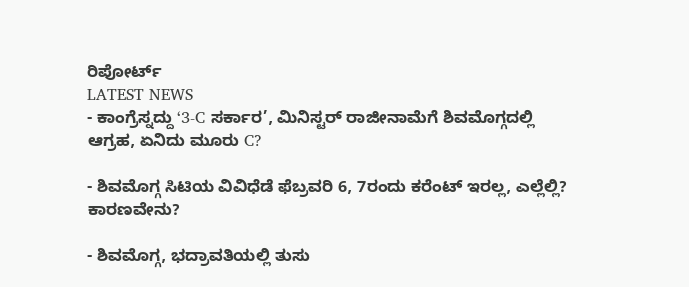ರಿಪೋರ್ಟ್
LATEST NEWS
- ಕಾಂಗ್ರೆಸ್ನದ್ದು ‘3-C ಸರ್ಕಾರ’, ಮಿನಿಸ್ಟರ್ ರಾಜೀನಾಮೆಗೆ ಶಿವಮೊಗ್ಗದಲ್ಲಿ ಆಗ್ರಹ, ಏನಿದು ಮೂರು C?

- ಶಿವಮೊಗ್ಗ ಸಿಟಿಯ ವಿವಿಧೆಡೆ ಫೆಬ್ರವರಿ 6, 7ರಂದು ಕರೆಂಟ್ ಇರಲ್ಲ, ಎಲ್ಲೆಲ್ಲಿ? ಕಾರಣವೇನು?

- ಶಿವಮೊಗ್ಗ, ಭದ್ರಾವತಿಯಲ್ಲಿ ತುಸು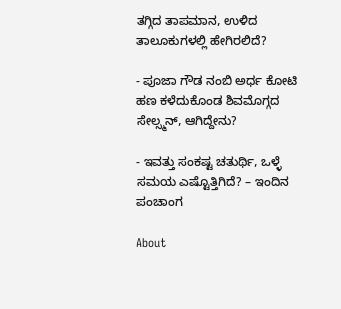ತಗ್ಗಿದ ತಾಪಮಾನ, ಉಳಿದ ತಾಲೂಕುಗಳಲ್ಲಿ ಹೇಗಿರಲಿದೆ?

- ಪೂಜಾ ಗೌಡ ನಂಬಿ ಅರ್ಧ ಕೋಟಿ ಹಣ ಕಳೆದುಕೊಂಡ ಶಿವಮೊಗ್ಗದ ಸೇಲ್ಸ್ಮನ್, ಆಗಿದ್ದೇನು?

- ಇವತ್ತು ಸಂಕಷ್ಟ ಚತುರ್ಥಿ, ಒಳ್ಳೆ ಸಮಯ ಎಷ್ಟೊತ್ತಿಗಿದೆ? – ಇಂದಿನ ಪಂಚಾಂಗ

About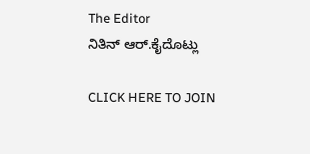The Editor
ನಿತಿನ್ ಆರ್.ಕೈದೊಟ್ಲು

CLICK HERE TO JOIN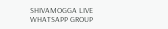SHIVAMOGGA LIVE WHATSAPP GROUP